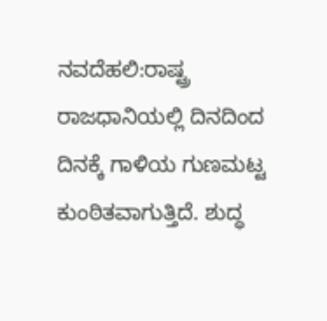ನವದೆಹಲಿ:ರಾಷ್ಟ್ರ ರಾಜಧಾನಿಯಲ್ಲಿ ದಿನದಿಂದ ದಿನಕ್ಕೆ ಗಾಳಿಯ ಗುಣಮಟ್ಟ ಕುಂಠಿತವಾಗುತ್ತಿದೆ. ಶುದ್ಧ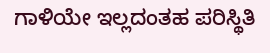ಗಾಳಿಯೇ ಇಲ್ಲದಂತಹ ಪರಿಸ್ಥಿತಿ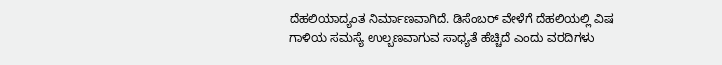ದೆಹಲಿಯಾದ್ಯಂತ ನಿರ್ಮಾಣವಾಗಿದೆ. ಡಿಸೆಂಬರ್ ವೇಳೆಗೆ ದೆಹಲಿಯಲ್ಲಿ ವಿಷ ಗಾಳಿಯ ಸಮಸ್ಯೆ ಉಲ್ಬಣವಾಗುವ ಸಾಧ್ಯತೆ ಹೆಚ್ಚಿದೆ ಎಂದು ವರದಿಗಳು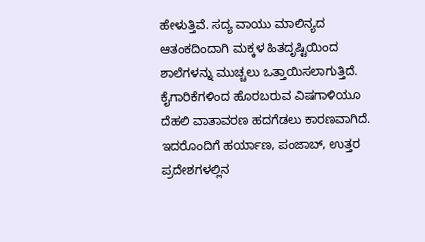ಹೇಳುತ್ತಿವೆ. ಸದ್ಯ ವಾಯು ಮಾಲಿನ್ಯದ ಆತಂಕದಿಂದಾಗಿ ಮಕ್ಕಳ ಹಿತದೃಷ್ಟಿಯಿಂದ ಶಾಲೆಗಳನ್ನು ಮುಚ್ಚಲು ಒತ್ತಾಯಿಸಲಾಗುತ್ತಿದೆ.
ಕೈಗಾರಿಕೆಗಳಿಂದ ಹೊರಬರುವ ವಿಷಗಾಳಿಯೂ ದೆಹಲಿ ವಾತಾವರಣ ಹದಗೆಡಲು ಕಾರಣವಾಗಿದೆ. ಇದರೊಂದಿಗೆ ಹರ್ಯಾಣ, ಪಂಜಾಬ್, ಉತ್ತರ ಪ್ರದೇಶಗಳಲ್ಲಿನ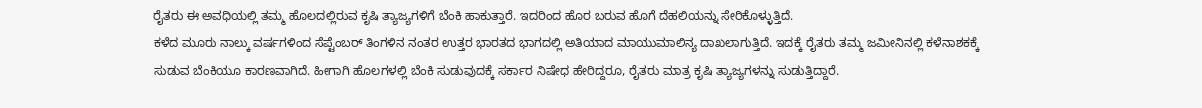ರೈತರು ಈ ಅವಧಿಯಲ್ಲಿ ತಮ್ಮ ಹೊಲದಲ್ಲಿರುವ ಕೃಷಿ ತ್ಯಾಜ್ಯಗಳಿಗೆ ಬೆಂಕಿ ಹಾಕುತ್ತಾರೆ. ಇದರಿಂದ ಹೊರ ಬರುವ ಹೊಗೆ ದೆಹಲಿಯನ್ನು ಸೇರಿಕೊಳ್ಳುತ್ತಿದೆ.
ಕಳೆದ ಮೂರು ನಾಲ್ಕು ವರ್ಷಗಳಿಂದ ಸೆಪ್ಟೆಂಬರ್ ತಿಂಗಳಿನ ನಂತರ ಉತ್ತರ ಭಾರತದ ಭಾಗದಲ್ಲಿ ಅತಿಯಾದ ಮಾಯುಮಾಲಿನ್ಯ ದಾಖಲಾಗುತ್ತಿದೆ. ಇದಕ್ಕೆ ರೈತರು ತಮ್ಮ ಜಮೀನಿನಲ್ಲಿ ಕಳೆನಾಶಕಕ್ಕೆ ಸುಡುವ ಬೆಂಕಿಯೂ ಕಾರಣವಾಗಿದೆ. ಹೀಗಾಗಿ ಹೊಲಗಳಲ್ಲಿ ಬೆಂಕಿ ಸುಡುವುದಕ್ಕೆ ಸರ್ಕಾರ ನಿಷೇಧ ಹೇರಿದ್ದರೂ, ರೈತರು ಮಾತ್ರ ಕೃಷಿ ತ್ಯಾಜ್ಯಗಳನ್ನು ಸುಡುತ್ತಿದ್ದಾರೆ.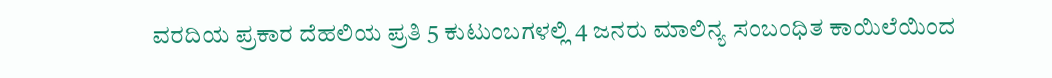ವರದಿಯ ಪ್ರಕಾರ ದೆಹಲಿಯ ಪ್ರತಿ 5 ಕುಟುಂಬಗಳಲ್ಲಿ 4 ಜನರು ಮಾಲಿನ್ಯ ಸಂಬಂಧಿತ ಕಾಯಿಲೆಯಿಂದ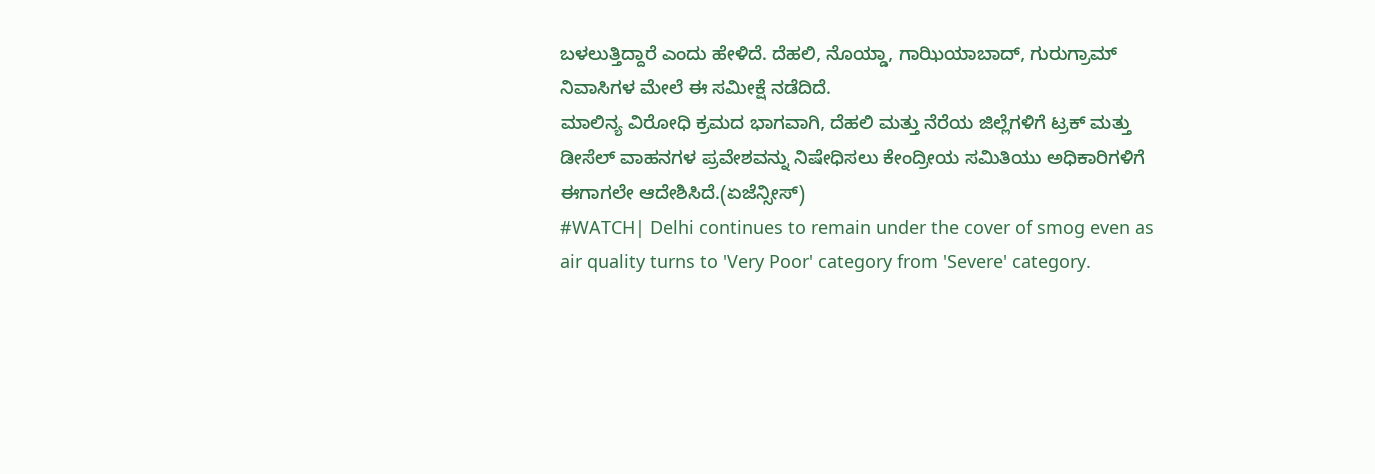ಬಳಲುತ್ತಿದ್ದಾರೆ ಎಂದು ಹೇಳಿದೆ. ದೆಹಲಿ, ನೊಯ್ಡಾ, ಗಾಝಿಯಾಬಾದ್, ಗುರುಗ್ರಾಮ್ ನಿವಾಸಿಗಳ ಮೇಲೆ ಈ ಸಮೀಕ್ಷೆ ನಡೆದಿದೆ.
ಮಾಲಿನ್ಯ ವಿರೋಧಿ ಕ್ರಮದ ಭಾಗವಾಗಿ, ದೆಹಲಿ ಮತ್ತು ನೆರೆಯ ಜಿಲ್ಲೆಗಳಿಗೆ ಟ್ರಕ್‌ ಮತ್ತು ಡೀಸೆಲ್ ವಾಹನಗಳ ಪ್ರವೇಶವನ್ನು ನಿಷೇಧಿಸಲು ಕೇಂದ್ರೀಯ ಸಮಿತಿಯು ಅಧಿಕಾರಿಗಳಿಗೆ ಈಗಾಗಲೇ ಆದೇಶಿಸಿದೆ.(ಏಜೆನ್ಸೀಸ್)
#WATCH| Delhi continues to remain under the cover of smog even as air quality turns to 'Very Poor' category from 'Severe' category.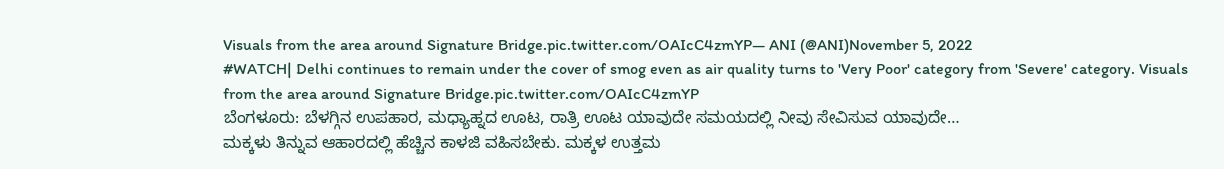Visuals from the area around Signature Bridge.pic.twitter.com/OAIcC4zmYP— ANI (@ANI)November 5, 2022
#WATCH| Delhi continues to remain under the cover of smog even as air quality turns to 'Very Poor' category from 'Severe' category. Visuals from the area around Signature Bridge.pic.twitter.com/OAIcC4zmYP
ಬೆಂಗಳೂರು: ಬೆಳಗ್ಗಿನ ಉಪಹಾರ, ಮಧ್ಯಾಹ್ನದ ಊಟ, ರಾತ್ರಿ ಊಟ ಯಾವುದೇ ಸಮಯದಲ್ಲಿ ನೀವು ಸೇವಿಸುವ ಯಾವುದೇ…
ಮಕ್ಕಳು ತಿನ್ನುವ ಆಹಾರದಲ್ಲಿ ಹೆಚ್ಚಿನ ಕಾಳಜಿ ವಹಿಸಬೇಕು. ಮಕ್ಕಳ ಉತ್ತಮ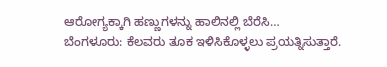ಆರೋಗ್ಯಕ್ಕಾಗಿ ಹಣ್ಣುಗಳನ್ನು ಹಾಲಿನಲ್ಲಿ ಬೆರೆಸಿ…
ಬೆಂಗಳೂರು: ಕೆಲವರು ತೂಕ ಇಳಿಸಿಕೊಳ್ಳಲು ಪ್ರಯತ್ನಿಸುತ್ತಾರೆ.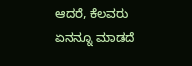ಆದರೆ, ಕೆಲವರು ಏನನ್ನೂ ಮಾಡದೆ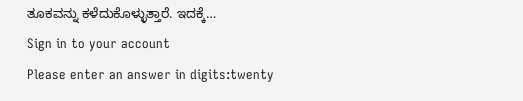ತೂಕವನ್ನು ಕಳೆದುಕೊಳ್ಳುತ್ತಾರೆ. ಇದಕ್ಕೆ…
Sign in to your account
Please enter an answer in digits:twenty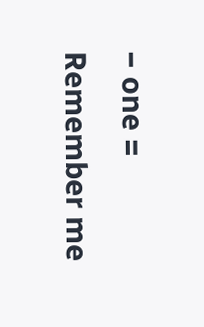− one =
Remember me